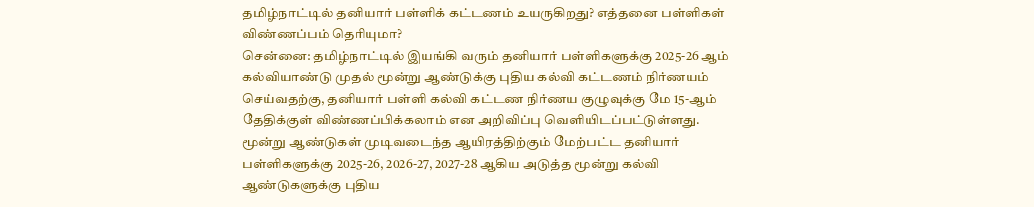தமிழ்நாட்டில் தனியார் பள்ளிக் கட்டணம் உயருகிறது? எத்தனை பள்ளிகள் விண்ணப்பம் தெரியுமா?
சென்னை: தமிழ்நாட்டில் இயங்கி வரும் தனியார் பள்ளிகளுக்கு 2025-26 ஆம் கல்வியாண்டு முதல் மூன்று ஆண்டுக்கு புதிய கல்வி கட்டணம் நிர்ணயம் செய்வதற்கு, தனியார் பள்ளி கல்வி கட்டண நிர்ணய குழுவுக்கு மே 15-ஆம் தேதிக்குள் விண்ணப்பிக்கலாம் என அறிவிப்பு வெளியிடப்பட்டுள்ளது. மூன்று ஆண்டுகள் முடிவடைந்த ஆயிரத்திற்கும் மேற்பட்ட தனியார் பள்ளிகளுக்கு 2025-26, 2026-27, 2027-28 ஆகிய அடுத்த மூன்று கல்வி ஆண்டுகளுக்கு புதிய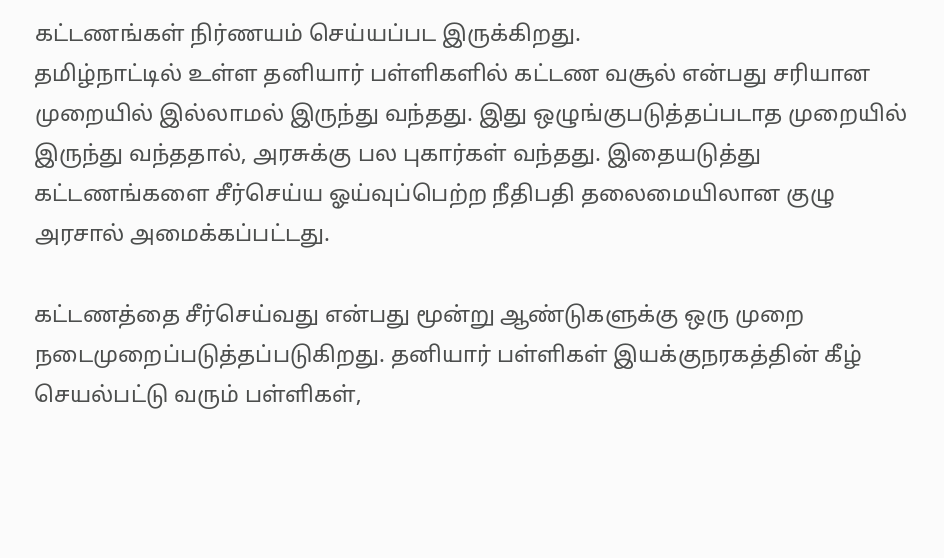கட்டணங்கள் நிர்ணயம் செய்யப்பட இருக்கிறது.
தமிழ்நாட்டில் உள்ள தனியார் பள்ளிகளில் கட்டண வசூல் என்பது சரியான முறையில் இல்லாமல் இருந்து வந்தது. இது ஒழுங்குபடுத்தப்படாத முறையில் இருந்து வந்ததால், அரசுக்கு பல புகார்கள் வந்தது. இதையடுத்து கட்டணங்களை சீர்செய்ய ஓய்வுப்பெற்ற நீதிபதி தலைமையிலான குழு அரசால் அமைக்கப்பட்டது.

கட்டணத்தை சீர்செய்வது என்பது மூன்று ஆண்டுகளுக்கு ஒரு முறை நடைமுறைப்படுத்தப்படுகிறது. தனியார் பள்ளிகள் இயக்குநரகத்தின் கீழ் செயல்பட்டு வரும் பள்ளிகள்,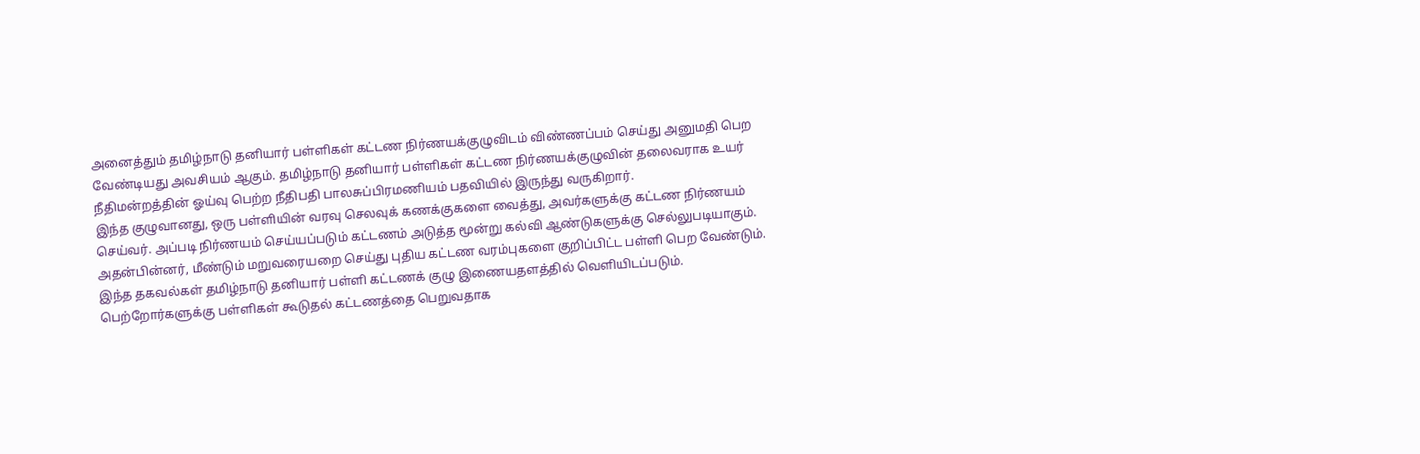அனைத்தும் தமிழ்நாடு தனியார் பள்ளிகள் கட்டண நிர்ணயக்குழுவிடம் விண்ணப்பம் செய்து அனுமதி பெற வேண்டியது அவசியம் ஆகும். தமிழ்நாடு தனியார் பள்ளிகள் கட்டண நிர்ணயக்குழுவின் தலைவராக உயர் நீதிமன்றத்தின் ஓய்வு பெற்ற நீதிபதி பாலசுப்பிரமணியம் பதவியில் இருந்து வருகிறார்.
இந்த குழுவானது, ஒரு பள்ளியின் வரவு செலவுக் கணக்குகளை வைத்து, அவர்களுக்கு கட்டண நிர்ணயம் செய்வர். அப்படி நிர்ணயம் செய்யப்படும் கட்டணம் அடுத்த மூன்று கல்வி ஆண்டுகளுக்கு செல்லுபடியாகும். அதன்பின்னர், மீண்டும் மறுவரையறை செய்து புதிய கட்டண வரம்புகளை குறிப்பிட்ட பள்ளி பெற வேண்டும்.
இந்த தகவல்கள் தமிழ்நாடு தனியார் பள்ளி கட்டணக் குழு இணையதளத்தில் வெளியிடப்படும். பெற்றோர்களுக்கு பள்ளிகள் கூடுதல் கட்டணத்தை பெறுவதாக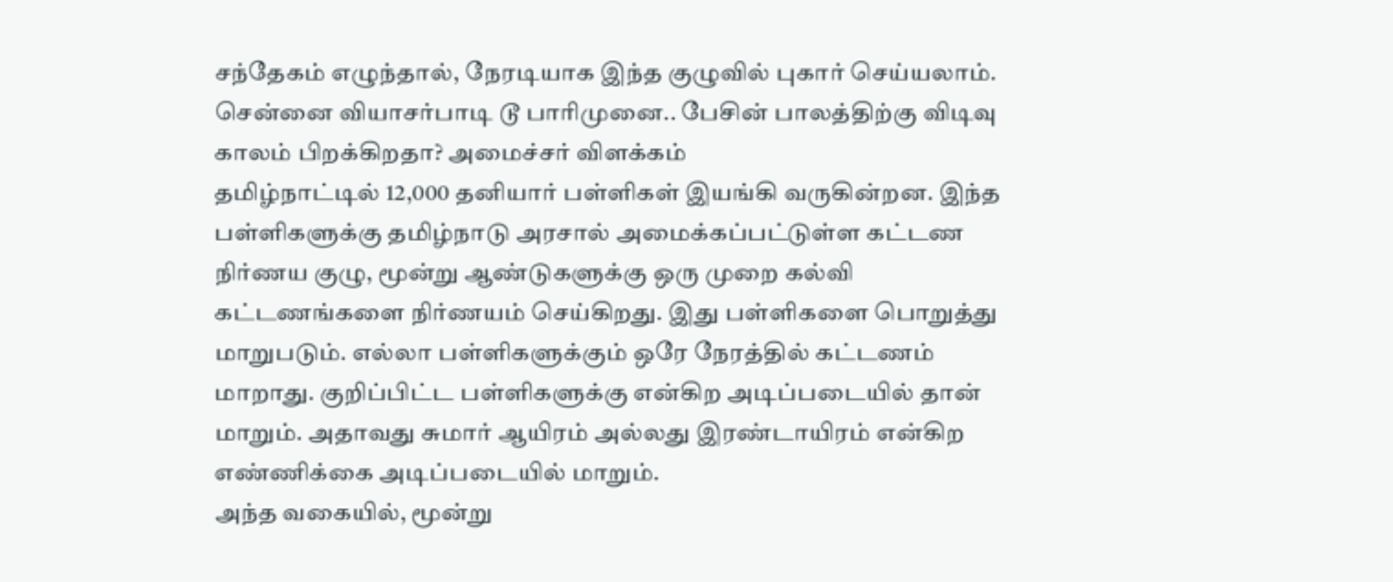சந்தேகம் எழுந்தால், நேரடியாக இந்த குழுவில் புகார் செய்யலாம்.
சென்னை வியாசர்பாடி டூ பாரிமுனை.. பேசின் பாலத்திற்கு விடிவு காலம் பிறக்கிறதா? அமைச்சர் விளக்கம்
தமிழ்நாட்டில் 12,000 தனியார் பள்ளிகள் இயங்கி வருகின்றன. இந்த பள்ளிகளுக்கு தமிழ்நாடு அரசால் அமைக்கப்பட்டுள்ள கட்டண நிர்ணய குழு, மூன்று ஆண்டுகளுக்கு ஒரு முறை கல்வி கட்டணங்களை நிர்ணயம் செய்கிறது. இது பள்ளிகளை பொறுத்து மாறுபடும். எல்லா பள்ளிகளுக்கும் ஒரே நேரத்தில் கட்டணம் மாறாது. குறிப்பிட்ட பள்ளிகளுக்கு என்கிற அடிப்படையில் தான் மாறும். அதாவது சுமார் ஆயிரம் அல்லது இரண்டாயிரம் என்கிற எண்ணிக்கை அடிப்படையில் மாறும்.
அந்த வகையில், மூன்று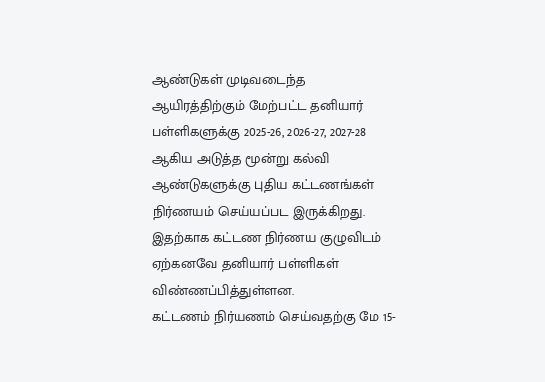ஆண்டுகள் முடிவடைந்த ஆயிரத்திற்கும் மேற்பட்ட தனியார் பள்ளிகளுக்கு 2025-26, 2026-27, 2027-28 ஆகிய அடுத்த மூன்று கல்வி ஆண்டுகளுக்கு புதிய கட்டணங்கள் நிர்ணயம் செய்யப்பட இருக்கிறது. இதற்காக கட்டண நிர்ணய குழுவிடம் ஏற்கனவே தனியார் பள்ளிகள் விண்ணப்பித்துள்ளன.
கட்டணம் நிர்யணம் செய்வதற்கு மே 15-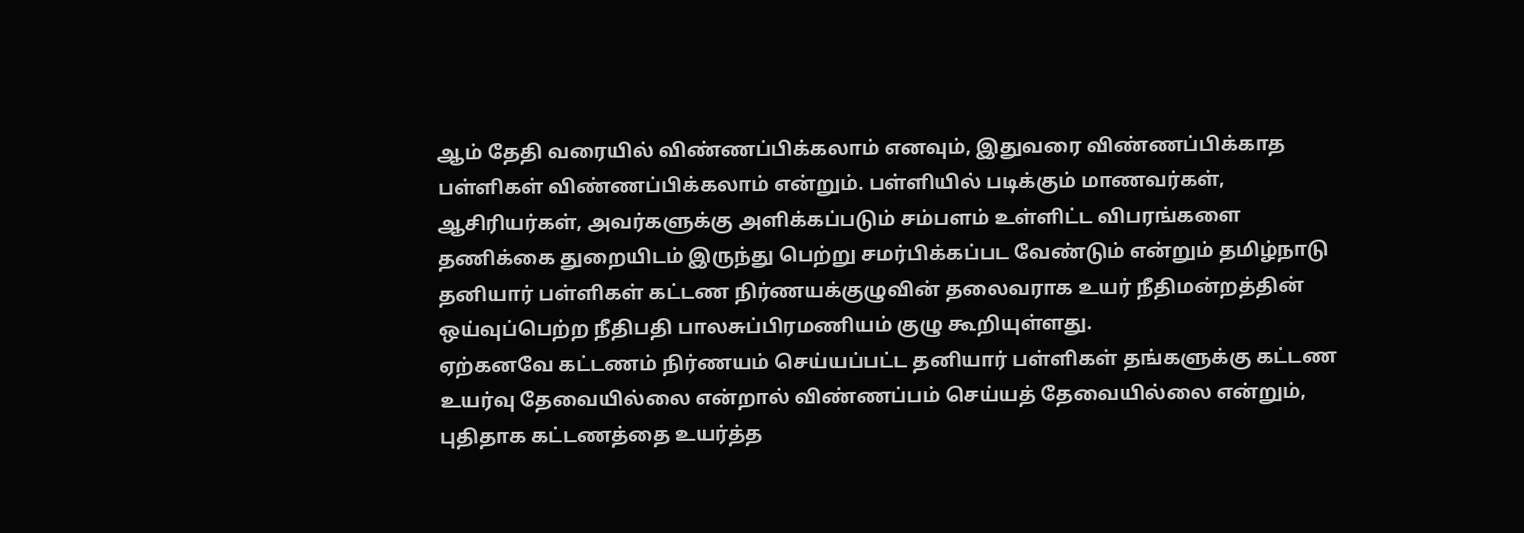ஆம் தேதி வரையில் விண்ணப்பிக்கலாம் எனவும், இதுவரை விண்ணப்பிக்காத பள்ளிகள் விண்ணப்பிக்கலாம் என்றும். பள்ளியில் படிக்கும் மாணவர்கள், ஆசிரியர்கள், அவர்களுக்கு அளிக்கப்படும் சம்பளம் உள்ளிட்ட விபரங்களை தணிக்கை துறையிடம் இருந்து பெற்று சமர்பிக்கப்பட வேண்டும் என்றும் தமிழ்நாடு தனியார் பள்ளிகள் கட்டண நிர்ணயக்குழுவின் தலைவராக உயர் நீதிமன்றத்தின் ஒய்வுப்பெற்ற நீதிபதி பாலசுப்பிரமணியம் குழு கூறியுள்ளது.
ஏற்கனவே கட்டணம் நிர்ணயம் செய்யப்பட்ட தனியார் பள்ளிகள் தங்களுக்கு கட்டண உயர்வு தேவையில்லை என்றால் விண்ணப்பம் செய்யத் தேவையில்லை என்றும், புதிதாக கட்டணத்தை உயர்த்த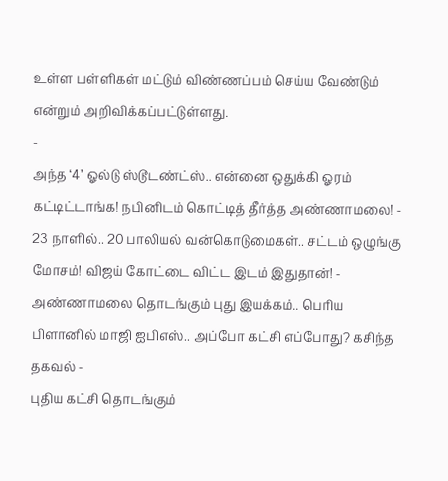உள்ள பள்ளிகள் மட்டும் விண்ணப்பம் செய்ய வேண்டும் என்றும் அறிவிக்கப்பட்டுள்ளது.
-
அந்த ‘4’ ஓல்டு ஸ்டூடண்ட்ஸ்.. என்னை ஒதுக்கி ஓரம் கட்டிட்டாங்க! நபினிடம் கொட்டித் தீர்த்த அண்ணாமலை! -
23 நாளில்.. 20 பாலியல் வன்கொடுமைகள்.. சட்டம் ஒழுங்கு மோசம்! விஜய் கோட்டை விட்ட இடம் இதுதான்! -
அண்ணாமலை தொடங்கும் புது இயக்கம்.. பெரிய பிளானில் மாஜி ஐபிஎஸ்.. அப்போ கட்சி எப்போது? கசிந்த தகவல் -
புதிய கட்சி தொடங்கும்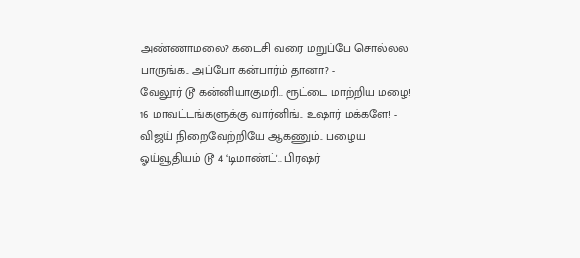அண்ணாமலை? கடைசி வரை மறுப்பே சொல்லல பாருங்க.. அப்போ கன்பார்ம் தானா? -
வேலூர் டூ கன்னியாகுமரி.. ரூட்டை மாற்றிய மழை! 16 மாவட்டங்களுக்கு வார்னிங்.. உஷார் மக்களே! -
விஜய் நிறைவேற்றியே ஆகணும்.. பழைய ஓய்வூதியம் டூ 4 ‘டிமாண்ட்'.. பிரஷர்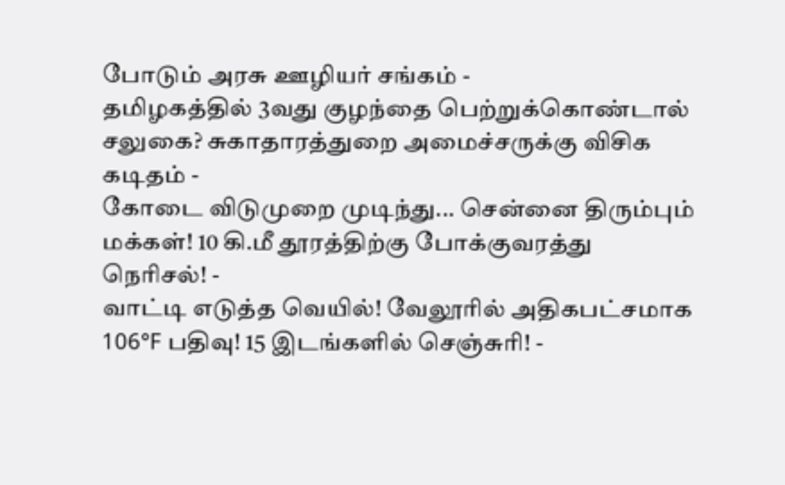போடும் அரசு ஊழியர் சங்கம் -
தமிழகத்தில் 3வது குழந்தை பெற்றுக்கொண்டால் சலுகை? சுகாதாரத்துறை அமைச்சருக்கு விசிக கடிதம் -
கோடை விடுமுறை முடிந்து... சென்னை திரும்பும் மக்கள்! 10 கி.மீ தூரத்திற்கு போக்குவரத்து நெரிசல்! -
வாட்டி எடுத்த வெயில்! வேலூரில் அதிகபட்சமாக 106°F பதிவு! 15 இடங்களில் செஞ்சுரி! -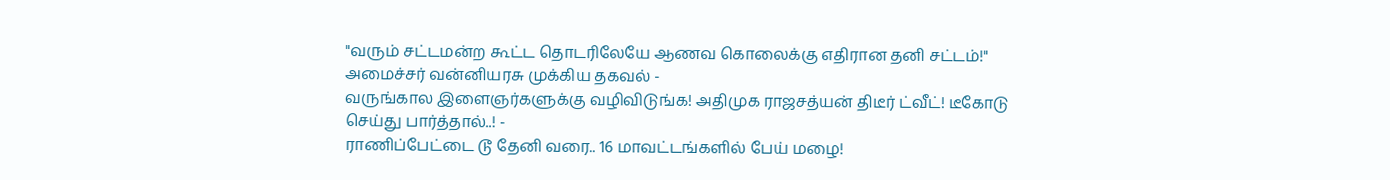"வரும் சட்டமன்ற கூட்ட தொடரிலேயே ஆணவ கொலைக்கு எதிரான தனி சட்டம்!" அமைச்சர் வன்னியரசு முக்கிய தகவல் -
வருங்கால இளைஞர்களுக்கு வழிவிடுங்க! அதிமுக ராஜசத்யன் திடீர் ட்வீட்! டீகோடு செய்து பார்த்தால்..! -
ராணிப்பேட்டை டூ தேனி வரை.. 16 மாவட்டங்களில் பேய் மழை!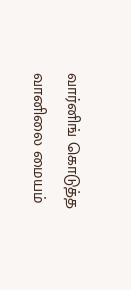வார்னிங் கொடுத்த வானிலை மையம்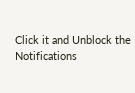Click it and Unblock the Notifications